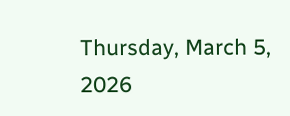Thursday, March 5, 2026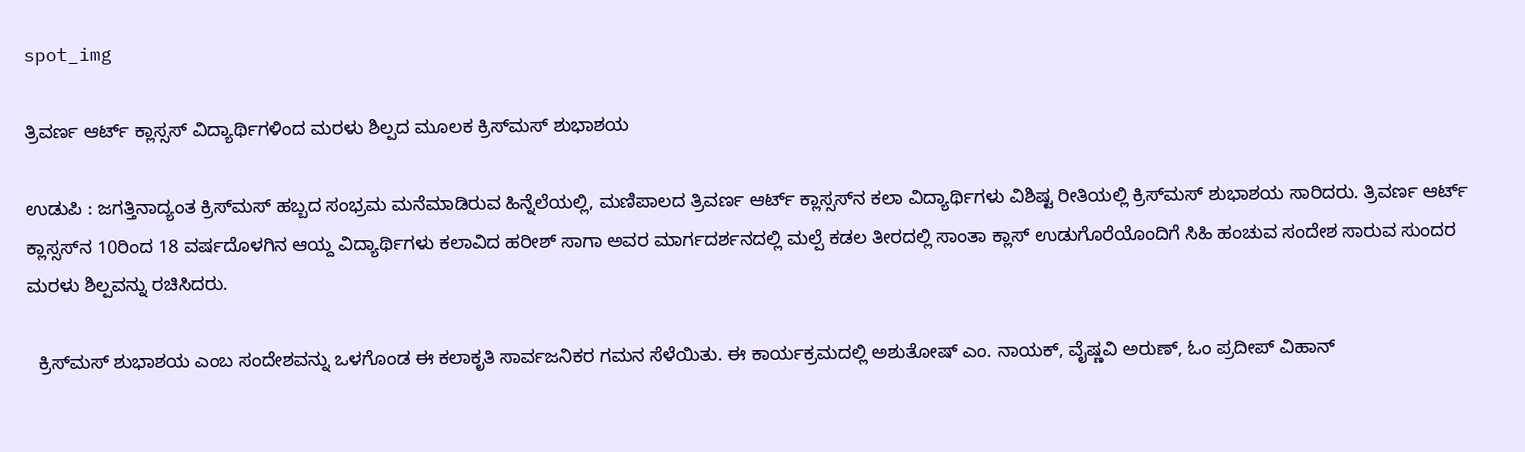spot_img

ತ್ರಿವರ್ಣ ಆರ್ಟ್ ಕ್ಲಾಸ್ಸಸ್ ವಿದ್ಯಾರ್ಥಿಗಳಿಂದ ಮರಳು ಶಿಲ್ಪದ ಮೂಲಕ ಕ್ರಿಸ್‌ಮಸ್ ಶುಭಾಶಯ

ಉಡುಪಿ : ಜಗತ್ತಿನಾದ್ಯಂತ ಕ್ರಿಸ್‌ಮಸ್ ಹಬ್ಬದ ಸಂಭ್ರಮ ಮನೆಮಾಡಿರುವ ಹಿನ್ನೆಲೆಯಲ್ಲಿ, ಮಣಿಪಾಲದ ತ್ರಿವರ್ಣ ಆರ್ಟ್ ಕ್ಲಾಸ್ಸಸ್‌ನ ಕಲಾ ವಿದ್ಯಾರ್ಥಿಗಳು ವಿಶಿಷ್ಟ ರೀತಿಯಲ್ಲಿ ಕ್ರಿಸ್‌ಮಸ್ ಶುಭಾಶಯ ಸಾರಿದರು. ತ್ರಿವರ್ಣ ಆರ್ಟ್ ಕ್ಲಾಸ್ಸಸ್‌ನ 10ರಿಂದ 18 ವರ್ಷದೊಳಗಿನ ಆಯ್ದ ವಿದ್ಯಾರ್ಥಿಗಳು ಕಲಾವಿದ ಹರೀಶ್ ಸಾಗಾ ಅವರ ಮಾರ್ಗದರ್ಶನದಲ್ಲಿ ಮಲ್ಪೆ ಕಡಲ ತೀರದಲ್ಲಿ ಸಾಂತಾ ಕ್ಲಾಸ್ ಉಡುಗೊರೆಯೊಂದಿಗೆ ಸಿಹಿ ಹಂಚುವ ಸಂದೇಶ ಸಾರುವ ಸುಂದರ ಮರಳು ಶಿಲ್ಪವನ್ನು ರಚಿಸಿದರು.

  ಕ್ರಿಸ್‌ಮಸ್ ಶುಭಾಶಯ ಎಂಬ ಸಂದೇಶವನ್ನು ಒಳಗೊಂಡ ಈ ಕಲಾಕೃತಿ ಸಾರ್ವಜನಿಕರ ಗಮನ ಸೆಳೆಯಿತು. ಈ ಕಾರ್ಯಕ್ರಮದಲ್ಲಿ ಅಶುತೋಷ್ ಎಂ. ನಾಯಕ್, ವೈಷ್ಣವಿ ಅರುಣ್, ಓಂ ಪ್ರದೀಪ್ ವಿಹಾನ್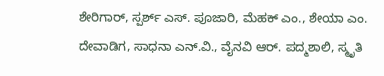ಶೇರಿಗಾರ್, ಸ್ಪರ್ಶ್ ಎಸ್. ಪೂಜಾರಿ, ಮೆಹಕ್ ಎಂ., ಶೇಯಾ ಎಂ. ದೇವಾಡಿಗ, ಸಾಧನಾ ಎನ್.ವಿ., ವೈನವಿ ಆರ್. ಪದ್ಮಶಾಲಿ, ಸ್ಮೃತಿ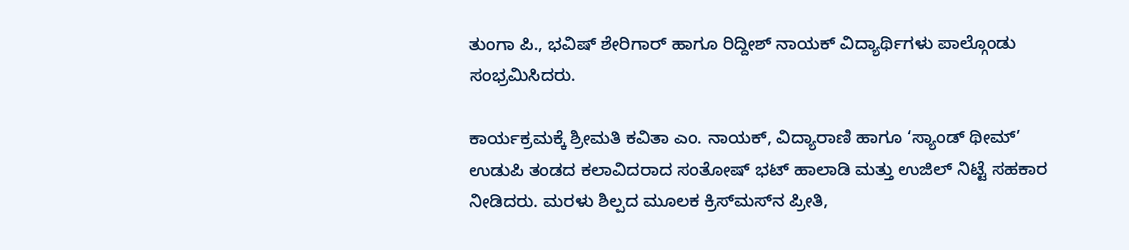ತುಂಗಾ ಪಿ., ಭವಿಷ್ ಶೇರಿಗಾರ್ ಹಾಗೂ ರಿದ್ದೀಶ್ ನಾಯಕ್ ವಿದ್ಯಾರ್ಥಿಗಳು ಪಾಲ್ಗೊಂಡು ಸಂಭ್ರಮಿಸಿದರು.

ಕಾರ್ಯಕ್ರಮಕ್ಕೆ ಶ್ರೀಮತಿ ಕವಿತಾ ಎಂ. ನಾಯಕ್, ವಿದ್ಯಾರಾಣಿ ಹಾಗೂ ‘ಸ್ಯಾಂಡ್ ಥೀಮ್’ ಉಡುಪಿ ತಂಡದ ಕಲಾವಿದರಾದ ಸಂತೋಷ್ ಭಟ್ ಹಾಲಾಡಿ ಮತ್ತು ಉಜಿಲ್ ನಿಟ್ಟೆ ಸಹಕಾರ ನೀಡಿದರು. ಮರಳು ಶಿಲ್ಪದ ಮೂಲಕ ಕ್ರಿಸ್‌ಮಸ್‌ನ ಪ್ರೀತಿ,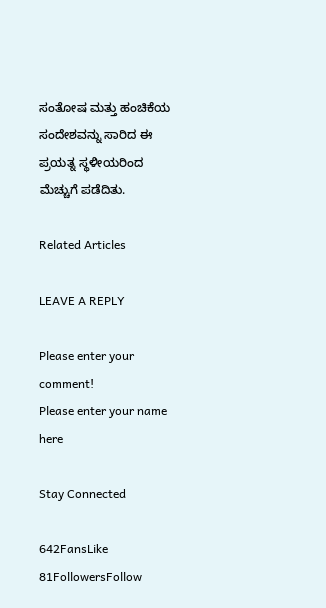ಸಂತೋಷ ಮತ್ತು ಹಂಚಿಕೆಯ ಸಂದೇಶವನ್ನು ಸಾರಿದ ಈ ಪ್ರಯತ್ನ ಸ್ಥಳೀಯರಿಂದ ಮೆಚ್ಚುಗೆ ಪಡೆದಿತು.

Related Articles

LEAVE A REPLY

Please enter your comment!
Please enter your name here

Stay Connected

642FansLike
81FollowersFollow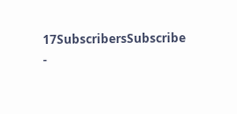17SubscribersSubscribe
-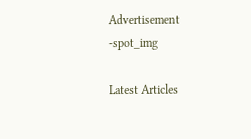Advertisement -spot_img

Latest Articles